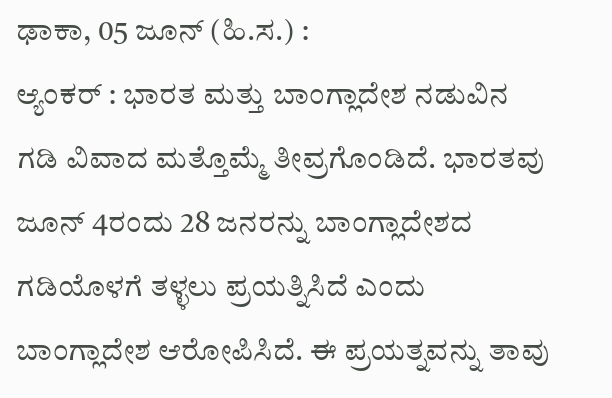ಢಾಕಾ, 05 ಜೂನ್ (ಹಿ.ಸ.) :
ಆ್ಯಂಕರ್ : ಭಾರತ ಮತ್ತು ಬಾಂಗ್ಲಾದೇಶ ನಡುವಿನ ಗಡಿ ವಿವಾದ ಮತ್ತೊಮ್ಮೆ ತೀವ್ರಗೊಂಡಿದೆ. ಭಾರತವು ಜೂನ್ 4ರಂದು 28 ಜನರನ್ನು ಬಾಂಗ್ಲಾದೇಶದ ಗಡಿಯೊಳಗೆ ತಳ್ಳಲು ಪ್ರಯತ್ನಿಸಿದೆ ಎಂದು ಬಾಂಗ್ಲಾದೇಶ ಆರೋಪಿಸಿದೆ. ಈ ಪ್ರಯತ್ನವನ್ನು ತಾವು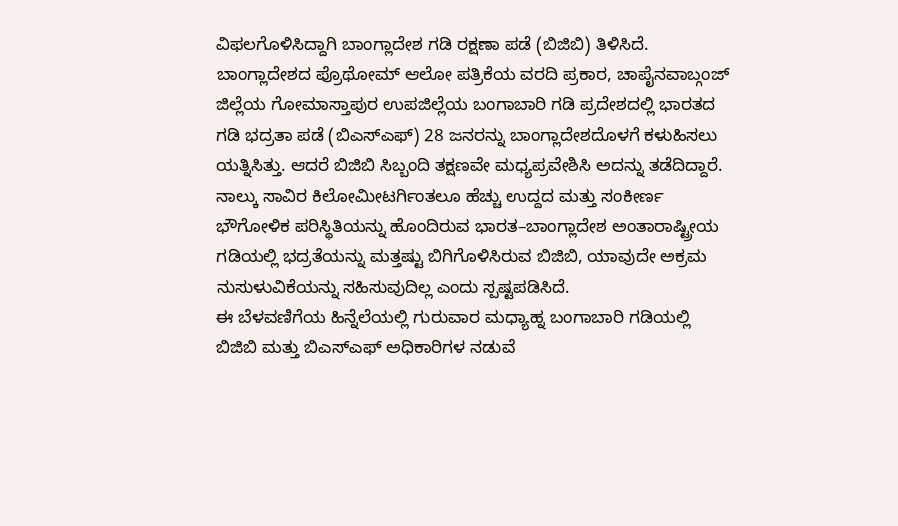ವಿಫಲಗೊಳಿಸಿದ್ದಾಗಿ ಬಾಂಗ್ಲಾದೇಶ ಗಡಿ ರಕ್ಷಣಾ ಪಡೆ (ಬಿಜಿಬಿ) ತಿಳಿಸಿದೆ.
ಬಾಂಗ್ಲಾದೇಶದ ಪ್ರೊಥೋಮ್ ಆಲೋ ಪತ್ರಿಕೆಯ ವರದಿ ಪ್ರಕಾರ, ಚಾಪೈನವಾಬ್ಗಂಜ್ ಜಿಲ್ಲೆಯ ಗೋಮಾಸ್ತಾಪುರ ಉಪಜಿಲ್ಲೆಯ ಬಂಗಾಬಾರಿ ಗಡಿ ಪ್ರದೇಶದಲ್ಲಿ ಭಾರತದ ಗಡಿ ಭದ್ರತಾ ಪಡೆ (ಬಿಎಸ್ಎಫ್) 28 ಜನರನ್ನು ಬಾಂಗ್ಲಾದೇಶದೊಳಗೆ ಕಳುಹಿಸಲು ಯತ್ನಿಸಿತ್ತು. ಆದರೆ ಬಿಜಿಬಿ ಸಿಬ್ಬಂದಿ ತಕ್ಷಣವೇ ಮಧ್ಯಪ್ರವೇಶಿಸಿ ಅದನ್ನು ತಡೆದಿದ್ದಾರೆ.
ನಾಲ್ಕು ಸಾವಿರ ಕಿಲೋಮೀಟರ್ಗಿಂತಲೂ ಹೆಚ್ಚು ಉದ್ದದ ಮತ್ತು ಸಂಕೀರ್ಣ ಭೌಗೋಳಿಕ ಪರಿಸ್ಥಿತಿಯನ್ನು ಹೊಂದಿರುವ ಭಾರತ–ಬಾಂಗ್ಲಾದೇಶ ಅಂತಾರಾಷ್ಟ್ರೀಯ ಗಡಿಯಲ್ಲಿ ಭದ್ರತೆಯನ್ನು ಮತ್ತಷ್ಟು ಬಿಗಿಗೊಳಿಸಿರುವ ಬಿಜಿಬಿ, ಯಾವುದೇ ಅಕ್ರಮ ನುಸುಳುವಿಕೆಯನ್ನು ಸಹಿಸುವುದಿಲ್ಲ ಎಂದು ಸ್ಪಷ್ಟಪಡಿಸಿದೆ.
ಈ ಬೆಳವಣಿಗೆಯ ಹಿನ್ನೆಲೆಯಲ್ಲಿ ಗುರುವಾರ ಮಧ್ಯಾಹ್ನ ಬಂಗಾಬಾರಿ ಗಡಿಯಲ್ಲಿ ಬಿಜಿಬಿ ಮತ್ತು ಬಿಎಸ್ಎಫ್ ಅಧಿಕಾರಿಗಳ ನಡುವೆ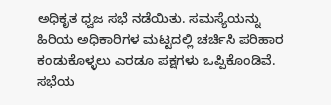ಅಧಿಕೃತ ಧ್ವಜ ಸಭೆ ನಡೆಯಿತು. ಸಮಸ್ಯೆಯನ್ನು ಹಿರಿಯ ಅಧಿಕಾರಿಗಳ ಮಟ್ಟದಲ್ಲಿ ಚರ್ಚಿಸಿ ಪರಿಹಾರ ಕಂಡುಕೊಳ್ಳಲು ಎರಡೂ ಪಕ್ಷಗಳು ಒಪ್ಪಿಕೊಂಡಿವೆ.
ಸಭೆಯ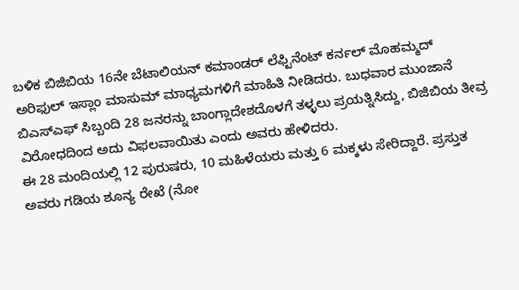ಬಳಿಕ ಬಿಜಿಬಿಯ 16ನೇ ಬೆಟಾಲಿಯನ್ ಕಮಾಂಡರ್ ಲೆಫ್ಟಿನೆಂಟ್ ಕರ್ನಲ್ ಮೊಹಮ್ಮದ್ ಅರಿಫುಲ್ ಇಸ್ಲಾಂ ಮಾಸುಮ್ ಮಾಧ್ಯಮಗಳಿಗೆ ಮಾಹಿತಿ ನೀಡಿದರು. ಬುಧವಾರ ಮುಂಜಾನೆ ಬಿಎಸ್ಎಫ್ ಸಿಬ್ಬಂದಿ 28 ಜನರನ್ನು ಬಾಂಗ್ಲಾದೇಶದೊಳಗೆ ತಳ್ಳಲು ಪ್ರಯತ್ನಿಸಿದ್ದು, ಬಿಜಿಬಿಯ ತೀವ್ರ ವಿರೋಧದಿಂದ ಅದು ವಿಫಲವಾಯಿತು ಎಂದು ಅವರು ಹೇಳಿದರು.
ಈ 28 ಮಂದಿಯಲ್ಲಿ 12 ಪುರುಷರು, 10 ಮಹಿಳೆಯರು ಮತ್ತು 6 ಮಕ್ಕಳು ಸೇರಿದ್ದಾರೆ. ಪ್ರಸ್ತುತ ಅವರು ಗಡಿಯ ಶೂನ್ಯ ರೇಖೆ (ನೋ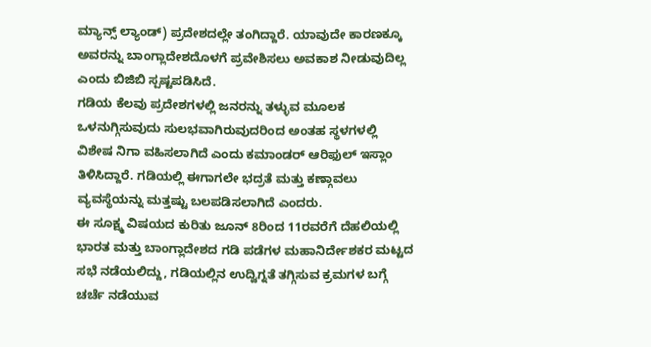ಮ್ಯಾನ್ಸ್ ಲ್ಯಾಂಡ್) ಪ್ರದೇಶದಲ್ಲೇ ತಂಗಿದ್ದಾರೆ. ಯಾವುದೇ ಕಾರಣಕ್ಕೂ ಅವರನ್ನು ಬಾಂಗ್ಲಾದೇಶದೊಳಗೆ ಪ್ರವೇಶಿಸಲು ಅವಕಾಶ ನೀಡುವುದಿಲ್ಲ ಎಂದು ಬಿಜಿಬಿ ಸ್ಪಷ್ಟಪಡಿಸಿದೆ.
ಗಡಿಯ ಕೆಲವು ಪ್ರದೇಶಗಳಲ್ಲಿ ಜನರನ್ನು ತಳ್ಳುವ ಮೂಲಕ ಒಳನುಗ್ಗಿಸುವುದು ಸುಲಭವಾಗಿರುವುದರಿಂದ ಅಂತಹ ಸ್ಥಳಗಳಲ್ಲಿ ವಿಶೇಷ ನಿಗಾ ವಹಿಸಲಾಗಿದೆ ಎಂದು ಕಮಾಂಡರ್ ಆರಿಫುಲ್ ಇಸ್ಲಾಂ ತಿಳಿಸಿದ್ದಾರೆ. ಗಡಿಯಲ್ಲಿ ಈಗಾಗಲೇ ಭದ್ರತೆ ಮತ್ತು ಕಣ್ಗಾವಲು ವ್ಯವಸ್ಥೆಯನ್ನು ಮತ್ತಷ್ಟು ಬಲಪಡಿಸಲಾಗಿದೆ ಎಂದರು.
ಈ ಸೂಕ್ಷ್ಮ ವಿಷಯದ ಕುರಿತು ಜೂನ್ 8ರಿಂದ 11ರವರೆಗೆ ದೆಹಲಿಯಲ್ಲಿ ಭಾರತ ಮತ್ತು ಬಾಂಗ್ಲಾದೇಶದ ಗಡಿ ಪಡೆಗಳ ಮಹಾನಿರ್ದೇಶಕರ ಮಟ್ಟದ ಸಭೆ ನಡೆಯಲಿದ್ದು, ಗಡಿಯಲ್ಲಿನ ಉದ್ವಿಗ್ನತೆ ತಗ್ಗಿಸುವ ಕ್ರಮಗಳ ಬಗ್ಗೆ ಚರ್ಚೆ ನಡೆಯುವ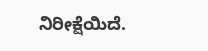ನಿರೀಕ್ಷೆಯಿದೆ.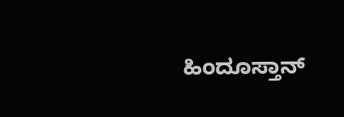ಹಿಂದೂಸ್ತಾನ್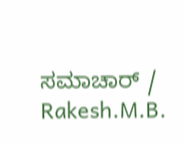ಸಮಾಚಾರ್ / Rakesh.M.B.